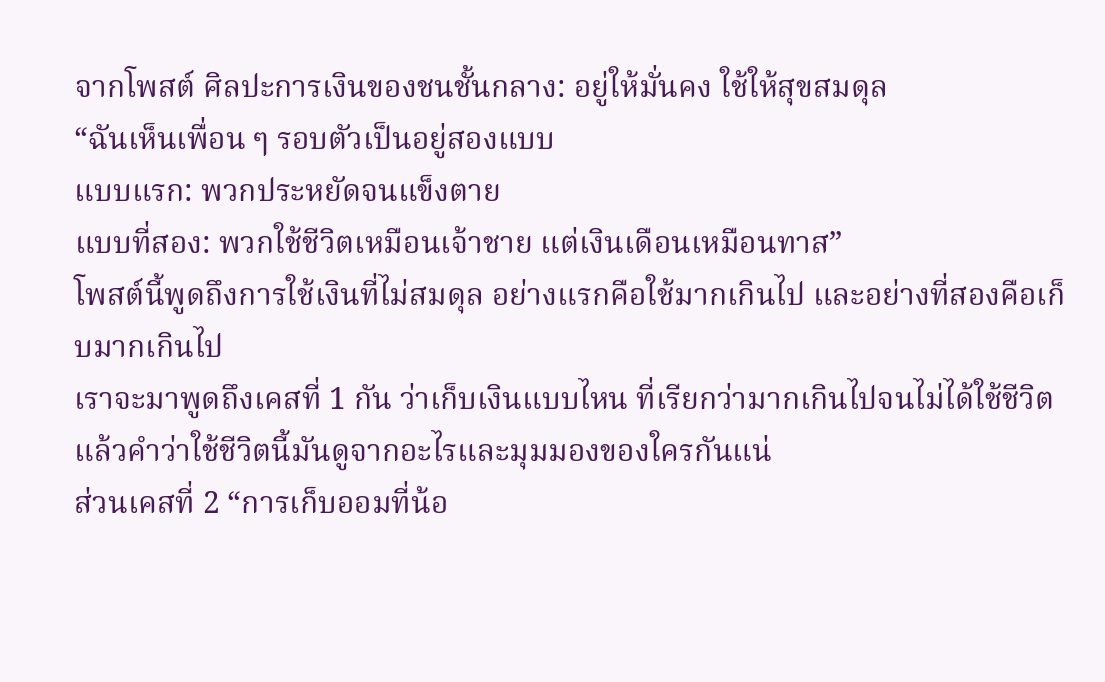จากโพสต์ ศิลปะการเงินของชนชั้นกลาง: อยู่ให้มั่นคง ใช้ให้สุขสมดุล
“ฉันเห็นเพื่อน ๆ รอบตัวเป็นอยู่สองแบบ
แบบแรก: พวกประหยัดจนแข็งตาย
แบบที่สอง: พวกใช้ชีวิตเหมือนเจ้าชาย แต่เงินเดือนเหมือนทาส”
โพสต์นี้พูดถึงการใช้เงินที่ไม่สมดุล อย่างแรกคือใช้มากเกินไป และอย่างที่สองคือเก็บมากเกินไป
เราจะมาพูดถึงเคสที่ 1 กัน ว่าเก็บเงินแบบไหน ที่เรียกว่ามากเกินไปจนไม่ได้ใช้ชีวิต แล้วคำว่าใช้ชีวิตนี้มันดูจากอะไรและมุมมองของใครกันแน่
ส่วนเคสที่ 2 “การเก็บออมที่น้อ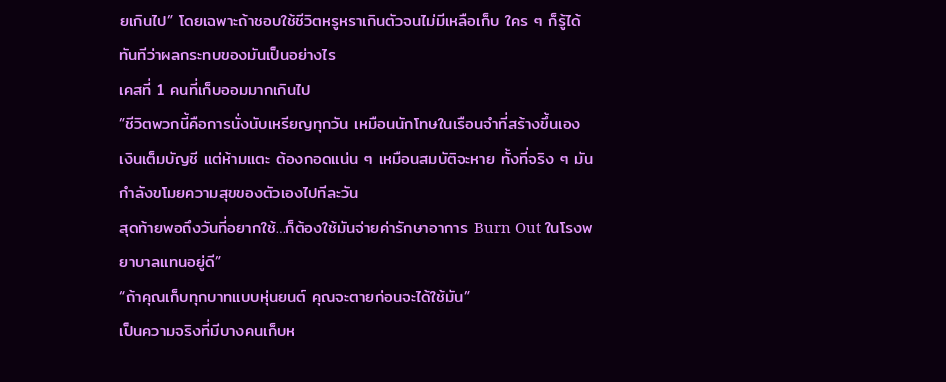ยเกินไป” โดยเฉพาะถ้าชอบใช้ชีวิตหรูหราเกินตัวจนไม่มีเหลือเก็บ ใคร ๆ ก็รู้ได้ทันทีว่าผลกระทบของมันเป็นอย่างไร
เคสที่ 1 คนที่เก็บออมมากเกินไป
”ชีวิตพวกนี้คือการนั่งนับเหรียญทุกวัน เหมือนนักโทษในเรือนจำที่สร้างขึ้นเอง
เงินเต็มบัญชี แต่ห้ามแตะ ต้องกอดแน่น ๆ เหมือนสมบัติจะหาย ทั้งที่จริง ๆ มันกำลังขโมยความสุขของตัวเองไปทีละวัน
สุดท้ายพอถึงวันที่อยากใช้…ก็ต้องใช้มันจ่ายค่ารักษาอาการ Burn Out ในโรงพยาบาลแทนอยู่ดี”
“ถ้าคุณเก็บทุกบาทแบบหุ่นยนต์ คุณจะตายก่อนจะได้ใช้มัน”
เป็นความจริงที่มีบางคนเก็บห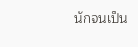นักจนเป็น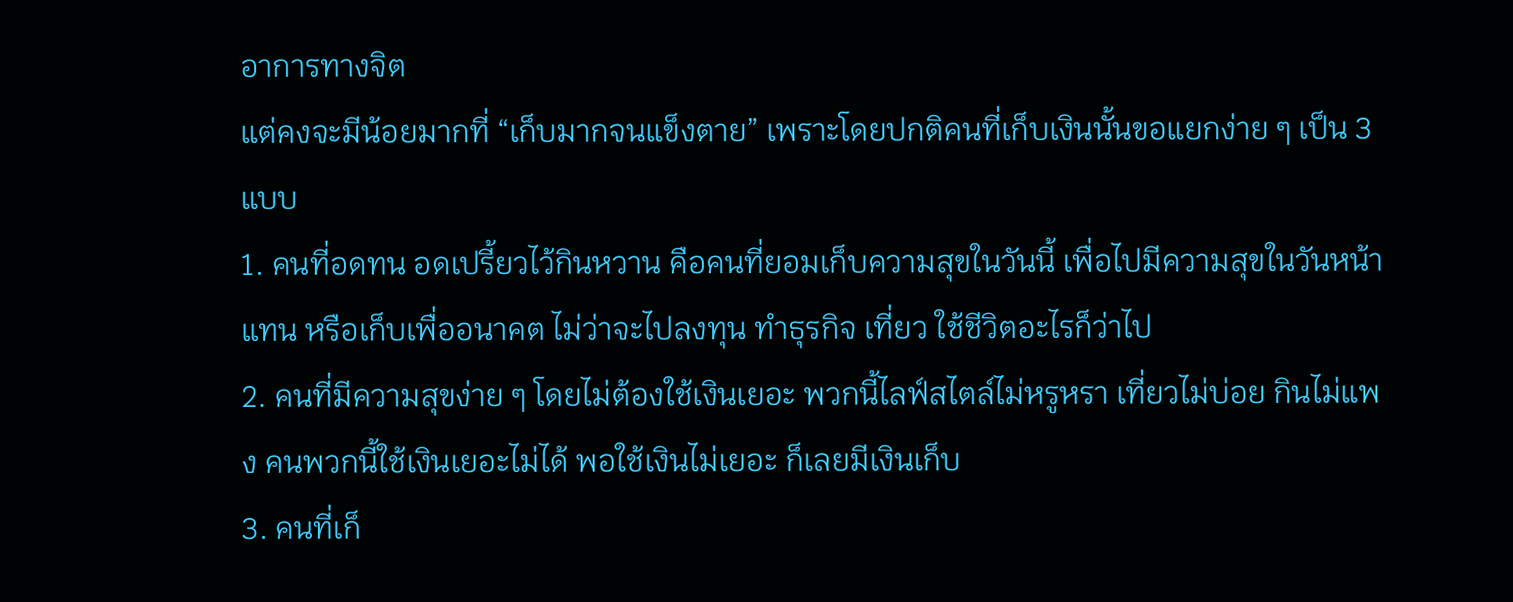อาการทางจิต
แต่คงจะมีน้อยมากที่ “เก็บมากจนแข็งตาย” เพราะโดยปกติคนที่เก็บเงินนั้นขอแยกง่าย ๆ เป็น 3 แบบ
1. คนที่อดทน อดเปรี้ยวไว้กินหวาน คือคนที่ยอมเก็บความสุขในวันนี้ เพื่อไปมีความสุขในวันหน้าแทน หรือเก็บเพื่ออนาคต ไม่ว่าจะไปลงทุน ทำธุรกิจ เที่ยว ใช้ชีวิตอะไรก็ว่าไป
2. คนที่มีความสุขง่าย ๆ โดยไม่ต้องใช้เงินเยอะ พวกนี้ไลฟ์สไตล์ไม่หรูหรา เที่ยวไม่บ่อย กินไม่แพง คนพวกนี้ใช้เงินเยอะไม่ได้ พอใช้เงินไม่เยอะ ก็เลยมีเงินเก็บ
3. คนที่เก็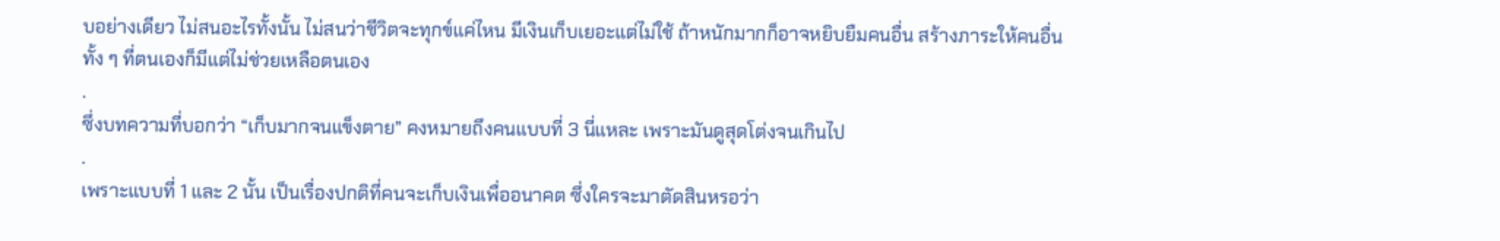บอย่างเดียว ไม่สนอะไรทั้งนั้น ไม่สนว่าชีวิตจะทุกข์แค่ไหน มีเงินเก็บเยอะแต่ไม่ใช้ ถ้าหนักมากก็อาจหยิบยืมคนอื่น สร้างภาระให้คนอื่นทั้ง ๆ ที่ตนเองก็มีแต่ไม่ช่วยเหลือตนเอง
.
ซึ่งบทความที่บอกว่า “เก็บมากจนแข็งตาย” คงหมายถึงคนแบบที่ 3 นี่แหละ เพราะมันดูสุดโต่งจนเกินไป
.
เพราะแบบที่ 1 และ 2 นั้น เป็นเรื่องปกติที่คนจะเก็บเงินเพื่ออนาคต ซึ่งใครจะมาตัดสินหรอว่า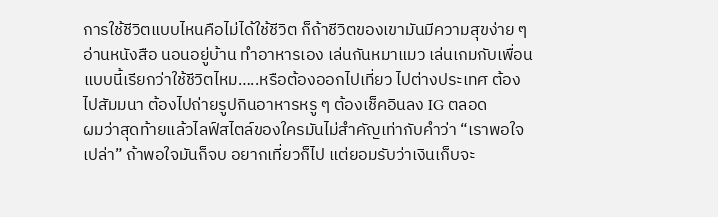การใช้ชีวิตแบบไหนคือไม่ได้ใช้ชีวิต ก็ถ้าชีวิตของเขามันมีความสุขง่าย ๆ อ่านหนังสือ นอนอยู่บ้าน ทำอาหารเอง เล่นกันหมาแมว เล่นเกมกับเพื่อน แบบนี้เรียกว่าใช้ชีวิตไหม…..หรือต้องออกไปเที่ยว ไปต่างประเทศ ต้องไปสัมมนา ต้องไปถ่ายรูปกินอาหารหรู ๆ ต้องเช็คอินลง IG ตลอด
ผมว่าสุดท้ายแล้วไลฟ์สไตล์ของใครมันไม่สำคัญเท่ากับคำว่า “เราพอใจเปล่า” ถ้าพอใจมันก็จบ อยากเที่ยวก็ไป แต่ยอมรับว่าเงินเก็บจะ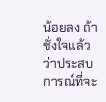น้อยลง ถ้าชั่งใจแล้วว่าประสบการณ์ที่จะ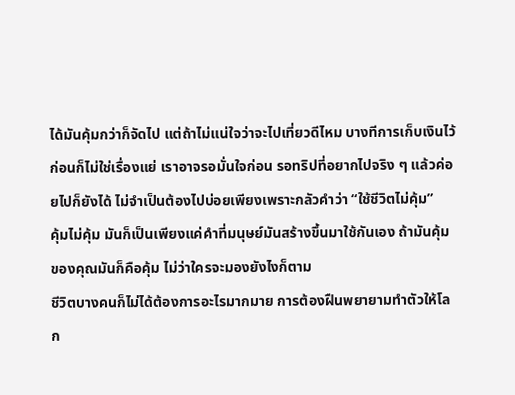ได้มันคุ้มกว่าก็จัดไป แต่ถ้าไม่แน่ใจว่าจะไปเที่ยวดีไหม บางทีการเก็บเงินไว้ก่อนก็ไม่ใช่เรื่องแย่ เราอาจรอมั่นใจก่อน รอทริปที่อยากไปจริง ๆ แล้วค่อยไปก็ยังได้ ไม่จำเป็นต้องไปบ่อยเพียงเพราะกลัวคำว่า “ใช้ชีวิตไม่คุ้ม”
คุ้มไม่คุ้ม มันก็เป็นเพียงแค่คำที่มนุษย์มันสร้างขึ้นมาใช้กันเอง ถ้ามันคุ้มของคุณมันก็คือคุ้ม ไม่ว่าใครจะมองยังไงก็ตาม
ชีวิตบางคนก็ไม่ได้ต้องการอะไรมากมาย การต้องฝืนพยายามทำตัวให้โลก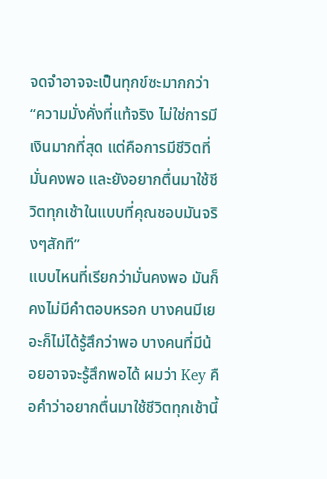จดจำอาจจะเป็นทุกข์ซะมากกว่า
“ความมั่งคั่งที่แท้จริง ไม่ใช่การมีเงินมากที่สุด แต่คือการมีชีวิตที่มั่นคงพอ และยังอยากตื่นมาใช้ชีวิตทุกเช้าในแบบที่คุณชอบมันจริงๆสักที”
แบบไหนที่เรียกว่ามั่นคงพอ มันก็คงไม่มีคำตอบหรอก บางคนมีเยอะก็ไม่ได้รู้สึกว่าพอ บางคนที่มีน้อยอาจจะรู้สึกพอได้ ผมว่า Key คือคำว่าอยากตื่นมาใช้ชีวิตทุกเช้านี้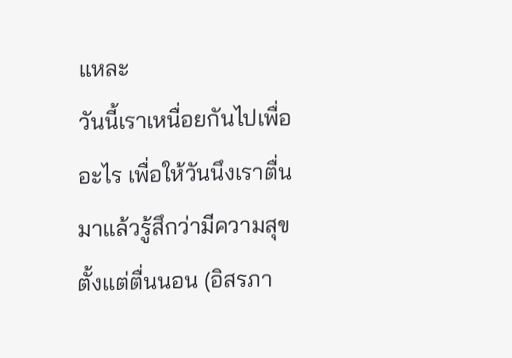แหละ
วันนี้เราเหนื่อยกันไปเพื่ออะไร เพื่อให้วันนึงเราตื่นมาแล้วรู้สึกว่ามีความสุขตั้งแต่ตื่นนอน (อิสรภา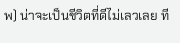พ) น่าจะเป็นชีวิตที่ดีไม่เลวเลย ที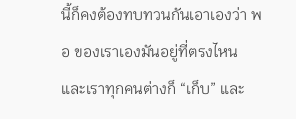นี้ก็คงต้องทบทวนกันเอาเองว่า พอ ของเราเองมันอยู่ที่ตรงไหน และเราทุกคนต่างก็ “เก็บ” และ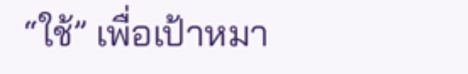“ใช้” เพื่อเป้าหมา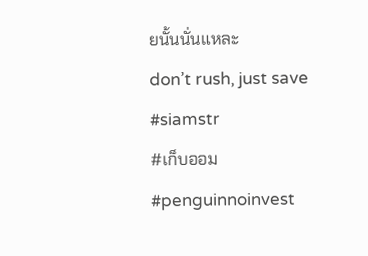ยนั้นนั่นแหละ
don’t rush, just save
#siamstr
#เก็บออม
#penguinnoinvest